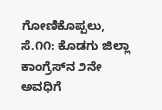ಗೋಣಿಕೊಪ್ಪಲು, ಸೆ.೧೧: ಕೊಡಗು ಜಿಲ್ಲಾ ಕಾಂಗ್ರೆಸ್‌ನ ೨ನೇ ಅವಧಿಗೆ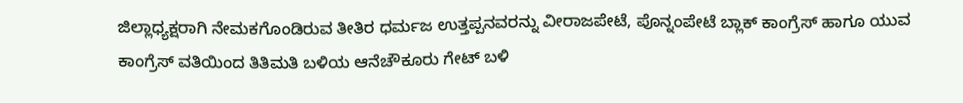ಜಿಲ್ಲಾಧ್ಯಕ್ಷರಾಗಿ ನೇಮಕಗೊಂಡಿರುವ ತೀತಿರ ಧರ್ಮಜ ಉತ್ತಪ್ಪನವರನ್ನು ವೀರಾಜಪೇಟೆ, ಪೊನ್ನಂಪೇಟೆ ಬ್ಲಾಕ್ ಕಾಂಗ್ರೆಸ್ ಹಾಗೂ ಯುವ ಕಾಂಗ್ರೆಸ್ ವತಿಯಿಂದ ತಿತಿಮತಿ ಬಳಿಯ ಆನೆಚೌಕೂರು ಗೇಟ್ ಬಳಿ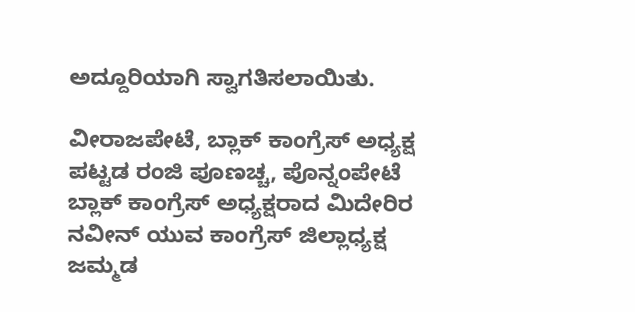ಅದ್ದೂರಿಯಾಗಿ ಸ್ವಾಗತಿಸಲಾಯಿತು.

ವೀರಾಜಪೇಟೆ, ಬ್ಲಾಕ್ ಕಾಂಗ್ರೆಸ್ ಅಧ್ಯಕ್ಷ ಪಟ್ಟಡ ರಂಜಿ ಪೂಣಚ್ಚ, ಪೊನ್ನಂಪೇಟೆ ಬ್ಲಾಕ್ ಕಾಂಗ್ರೆಸ್ ಅಧ್ಯಕ್ಷರಾದ ಮಿದೇರಿರ ನವೀನ್ ಯುವ ಕಾಂಗ್ರೆಸ್ ಜಿಲ್ಲಾಧ್ಯಕ್ಷ ಜಮ್ಮಡ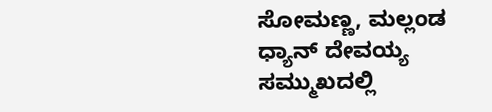ಸೋಮಣ್ಣ, ಮಲ್ಲಂಡ ಧ್ಯಾನ್ ದೇವಯ್ಯ ಸಮ್ಮುಖದಲ್ಲಿ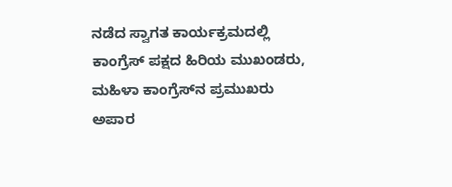ನಡೆದ ಸ್ವಾಗತ ಕಾರ್ಯಕ್ರಮದಲ್ಲಿ ಕಾಂಗ್ರೆಸ್ ಪಕ್ಷದ ಹಿರಿಯ ಮುಖಂಡರು, ಮಹಿಳಾ ಕಾಂಗ್ರೆಸ್‌ನ ಪ್ರಮುಖರು ಅಪಾರ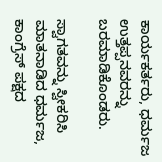ಕಾರ್ಯಕರ್ತರು, ಧರ್ಮಜ ಉತ್ತಪ್ಪನವರನ್ನು ಬರಮಾಡಿಕೊಂಡರು.

ಸ್ವಾಗತವನ್ನು ಸ್ವೀಕರಿಸಿ ಮಾತನಾಡಿದ ಧರ್ಮಜ, ಕಾಂಗ್ರೆಸ್ ಪಕ್ಷದ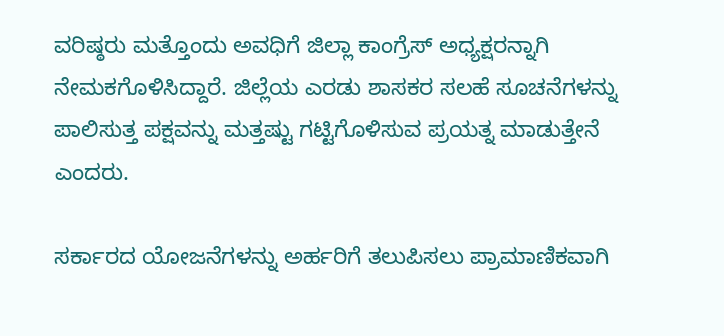ವರಿಷ್ಠರು ಮತ್ತೊಂದು ಅವಧಿಗೆ ಜಿಲ್ಲಾ ಕಾಂಗ್ರೆಸ್ ಅಧ್ಯಕ್ಷರನ್ನಾಗಿ ನೇಮಕಗೊಳಿಸಿದ್ದಾರೆ. ಜಿಲ್ಲೆಯ ಎರಡು ಶಾಸಕರ ಸಲಹೆ ಸೂಚನೆಗಳನ್ನು ಪಾಲಿಸುತ್ತ ಪಕ್ಷವನ್ನು ಮತ್ತಷ್ಟು ಗಟ್ಟಿಗೊಳಿಸುವ ಪ್ರಯತ್ನ ಮಾಡುತ್ತೇನೆ ಎಂದರು.

ಸರ್ಕಾರದ ಯೋಜನೆಗಳನ್ನು ಅರ್ಹರಿಗೆ ತಲುಪಿಸಲು ಪ್ರಾಮಾಣಿಕವಾಗಿ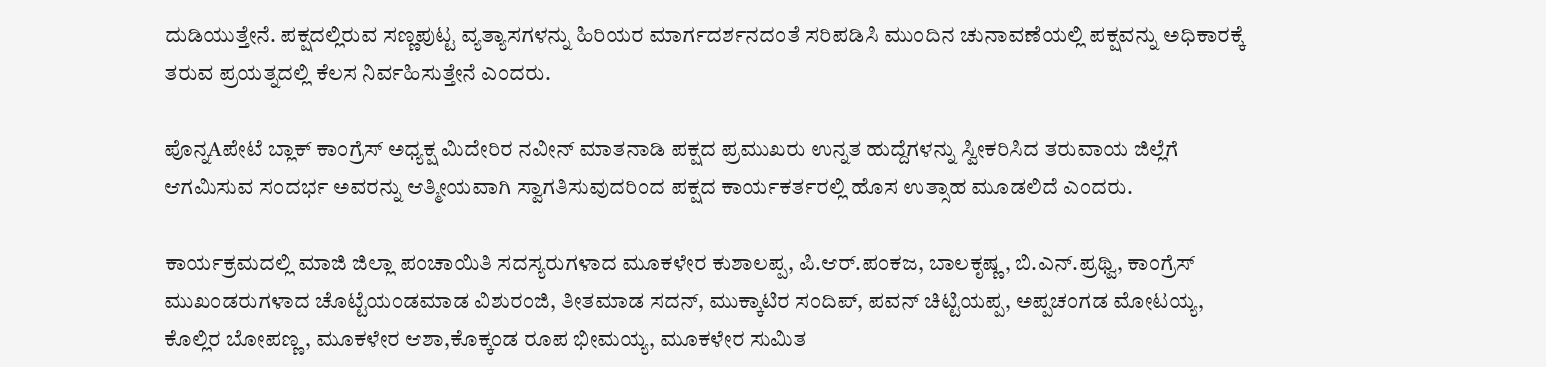ದುಡಿಯುತ್ತೇನೆ. ಪಕ್ಷದಲ್ಲಿರುವ ಸಣ್ಣಪುಟ್ಟ ವ್ಯತ್ಯಾಸಗಳನ್ನು ಹಿರಿಯರ ಮಾರ್ಗದರ್ಶನದಂತೆ ಸರಿಪಡಿಸಿ ಮುಂದಿನ ಚುನಾವಣೆಯಲ್ಲಿ ಪಕ್ಷವನ್ನು ಅಧಿಕಾರಕ್ಕೆ ತರುವ ಪ್ರಯತ್ನದಲ್ಲಿ ಕೆಲಸ ನಿರ್ವಹಿಸುತ್ತೇನೆ ಎಂದರು.

ಪೊನ್ನAಪೇಟೆ ಬ್ಲಾಕ್ ಕಾಂಗ್ರೆಸ್ ಅಧ್ಯಕ್ಷ ಮಿದೇರಿರ ನವೀನ್ ಮಾತನಾಡಿ ಪಕ್ಷದ ಪ್ರಮುಖರು ಉನ್ನತ ಹುದ್ದೆಗಳನ್ನು ಸ್ವೀಕರಿಸಿದ ತರುವಾಯ ಜಿಲ್ಲೆಗೆ ಆಗಮಿಸುವ ಸಂದರ್ಭ ಅವರನ್ನು ಆತ್ಮೀಯವಾಗಿ ಸ್ವಾಗತಿಸುವುದರಿಂದ ಪಕ್ಷದ ಕಾರ್ಯಕರ್ತರಲ್ಲಿ ಹೊಸ ಉತ್ಸಾಹ ಮೂಡಲಿದೆ ಎಂದರು.

ಕಾರ್ಯಕ್ರಮದಲ್ಲಿ ಮಾಜಿ ಜಿಲ್ಲಾ ಪಂಚಾಯಿತಿ ಸದಸ್ಯರುಗಳಾದ ಮೂಕಳೇರ ಕುಶಾಲಪ್ಪ, ಪಿ.ಆರ್.ಪಂಕಜ, ಬಾಲಕೃಷ್ಣ, ಬಿ.ಎನ್.ಪ್ರಥ್ವಿ, ಕಾಂಗ್ರೆಸ್ ಮುಖಂಡರುಗಳಾದ ಚೊಟ್ಟೆಯಂಡಮಾಡ ವಿಶುರಂಜಿ, ತೀತಮಾಡ ಸದನ್, ಮುಕ್ಕಾಟಿರ ಸಂದಿಪ್, ಪವನ್ ಚಿಟ್ಟಿಯಪ್ಪ, ಅಪ್ಪಚಂಗಡ ಮೋಟಯ್ಯ, ಕೊಲ್ಲಿರ ಬೋಪಣ್ಣ, ಮೂಕಳೇರ ಆಶಾ,ಕೊಕ್ಕಂಡ ರೂಪ ಭೀಮಯ್ಯ, ಮೂಕಳೇರ ಸುಮಿತ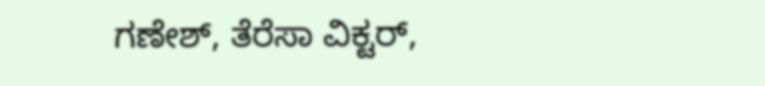ಗಣೇಶ್, ತೆರೆಸಾ ವಿಕ್ಟರ್,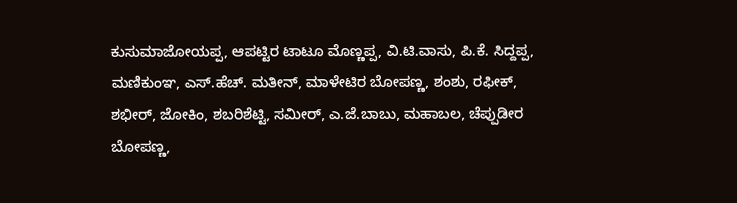ಕುಸುಮಾಜೋಯಪ್ಪ, ಆಪಟ್ಟಿರ ಟಾಟೂ ಮೊಣ್ಣಪ್ಪ, ವಿ.ಟಿ.ವಾಸು, ಪಿ.ಕೆ. ಸಿದ್ದಪ್ಪ, ಮಣಿಕುಂಞ, ಎಸ್.ಹೆಚ್. ಮತೀನ್, ಮಾಳೇಟಿರ ಬೋಪಣ್ಣ, ಶಂಶು, ರಫೀಕ್, ಶಭೀರ್, ಜೋಕಿಂ, ಶಬರಿಶೆಟ್ಟಿ, ಸಮೀರ್, ಎ.ಜೆ.ಬಾಬು, ಮಹಾಬಲ, ಚೆಪ್ಪುಡೀರ ಬೋಪಣ್ಣ,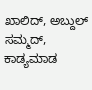ಖಾಲಿದ್, ಅಬ್ದುಲ್ ಸಮ್ಮದ್, ಕಾಡ್ಯಮಾಡ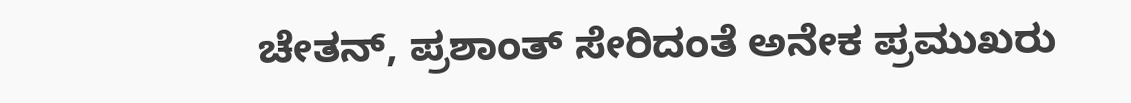ಚೇತನ್, ಪ್ರಶಾಂತ್ ಸೇರಿದಂತೆ ಅನೇಕ ಪ್ರಮುಖರು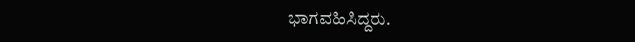ಭಾಗವಹಿಸಿದ್ದರು.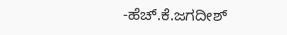-ಹೆಚ್.ಕೆ.ಜಗದೀಶ್